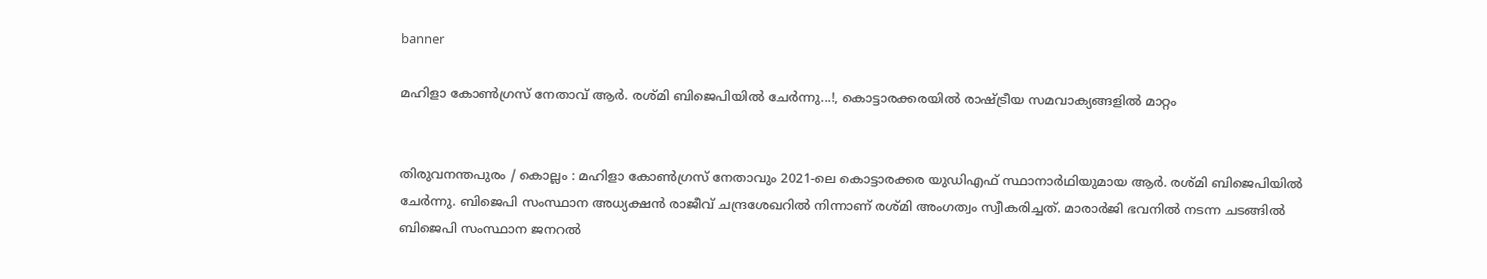banner

മഹിളാ കോൺഗ്രസ് നേതാവ് ആർ. രശ്മി ബിജെപിയിൽ ചേർന്നു...!, കൊട്ടാരക്കരയിൽ രാഷ്ട്രീയ സമവാക്യങ്ങളിൽ മാറ്റം


തിരുവനന്തപുരം / കൊല്ലം : മഹിളാ കോൺഗ്രസ് നേതാവും 2021-ലെ കൊട്ടാരക്കര യുഡിഎഫ് സ്ഥാനാർഥിയുമായ ആർ. രശ്മി ബിജെപിയിൽ ചേർന്നു. ബിജെപി സംസ്ഥാന അധ്യക്ഷൻ രാജീവ് ചന്ദ്രശേഖറിൽ നിന്നാണ് രശ്മി അംഗത്വം സ്വീകരിച്ചത്. മാരാർജി ഭവനിൽ നടന്ന ചടങ്ങിൽ ബിജെപി സംസ്ഥാന ജനറൽ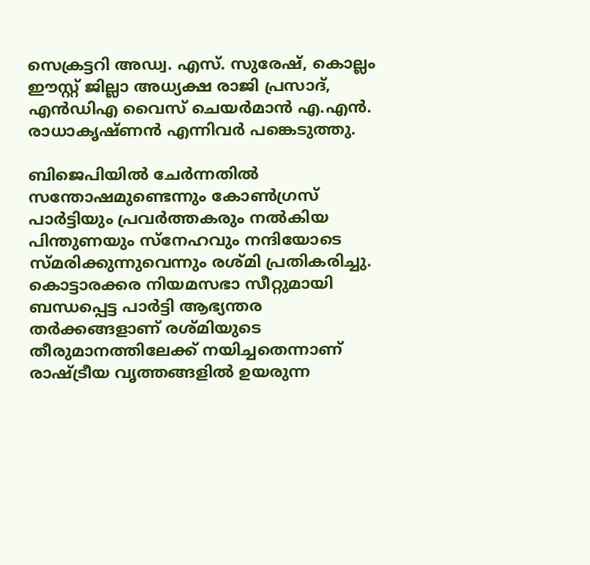സെക്രട്ടറി അഡ്വ. എസ്. സുരേഷ്, കൊല്ലം ഈസ്റ്റ് ജില്ലാ അധ്യക്ഷ രാജി പ്രസാദ്, എൻഡിഎ വൈസ് ചെയർമാൻ എ.എൻ. രാധാകൃഷ്ണൻ എന്നിവർ പങ്കെടുത്തു.

ബിജെപിയിൽ ചേർന്നതിൽ സന്തോഷമുണ്ടെന്നും കോൺഗ്രസ് പാർട്ടിയും പ്രവർത്തകരും നൽകിയ പിന്തുണയും സ്നേഹവും നന്ദിയോടെ സ്മരിക്കുന്നുവെന്നും രശ്മി പ്രതികരിച്ചു. കൊട്ടാരക്കര നിയമസഭാ സീറ്റുമായി ബന്ധപ്പെട്ട പാർട്ടി ആഭ്യന്തര തർക്കങ്ങളാണ് രശ്മിയുടെ തീരുമാനത്തിലേക്ക് നയിച്ചതെന്നാണ് രാഷ്ട്രീയ വൃത്തങ്ങളിൽ ഉയരുന്ന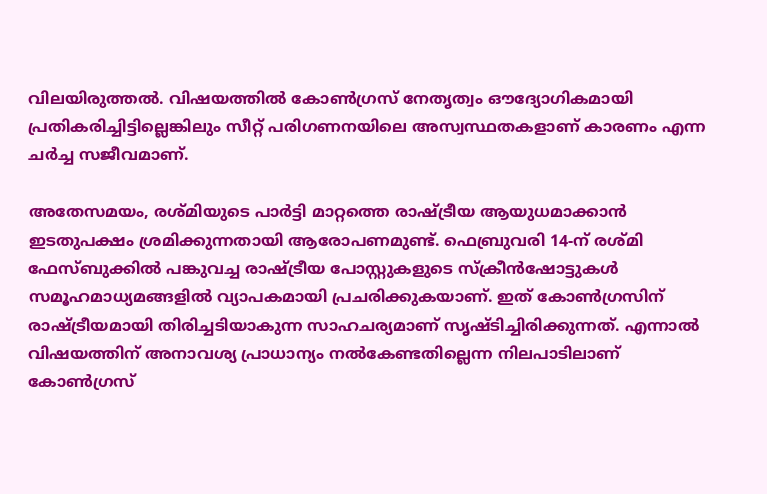വിലയിരുത്തൽ. വിഷയത്തിൽ കോൺഗ്രസ് നേതൃത്വം ഔദ്യോഗികമായി പ്രതികരിച്ചിട്ടില്ലെങ്കിലും സീറ്റ് പരിഗണനയിലെ അസ്വസ്ഥതകളാണ് കാരണം എന്ന ചർച്ച സജീവമാണ്.

അതേസമയം, രശ്മിയുടെ പാർട്ടി മാറ്റത്തെ രാഷ്ട്രീയ ആയുധമാക്കാൻ ഇടതുപക്ഷം ശ്രമിക്കുന്നതായി ആരോപണമുണ്ട്. ഫെബ്രുവരി 14-ന് രശ്മി ഫേസ്ബുക്കിൽ പങ്കുവച്ച രാഷ്ട്രീയ പോസ്റ്റുകളുടെ സ്ക്രീൻഷോട്ടുകൾ സമൂഹമാധ്യമങ്ങളിൽ വ്യാപകമായി പ്രചരിക്കുകയാണ്. ഇത് കോൺഗ്രസിന് രാഷ്ട്രീയമായി തിരിച്ചടിയാകുന്ന സാഹചര്യമാണ് സൃഷ്ടിച്ചിരിക്കുന്നത്. എന്നാൽ വിഷയത്തിന് അനാവശ്യ പ്രാധാന്യം നൽകേണ്ടതില്ലെന്ന നിലപാടിലാണ് കോൺഗ്രസ്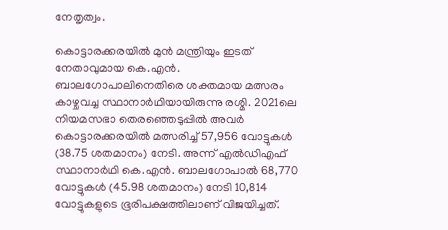നേതൃത്വം.

കൊട്ടാരക്കരയിൽ മുൻ മന്ത്രിയും ഇടത് നേതാവുമായ കെ.എൻ. ബാലഗോപാലിനെതിരെ ശക്തമായ മത്സരം കാഴ്ചവച്ച സ്ഥാനാർഥിയായിരുന്നു രശ്മി. 2021ലെ നിയമസഭാ തെരഞ്ഞെടുപ്പിൽ അവർ കൊട്ടാരക്കരയിൽ മത്സരിച്ച് 57,956 വോട്ടുകൾ (38.75 ശതമാനം) നേടി. അന്ന് എൽഡിഎഫ് സ്ഥാനാർഥി കെ.എൻ. ബാലഗോപാൽ 68,770 വോട്ടുകൾ (45.98 ശതമാനം) നേടി 10,814 വോട്ടുകളുടെ ഭൂരിപക്ഷത്തിലാണ് വിജയിച്ചത്.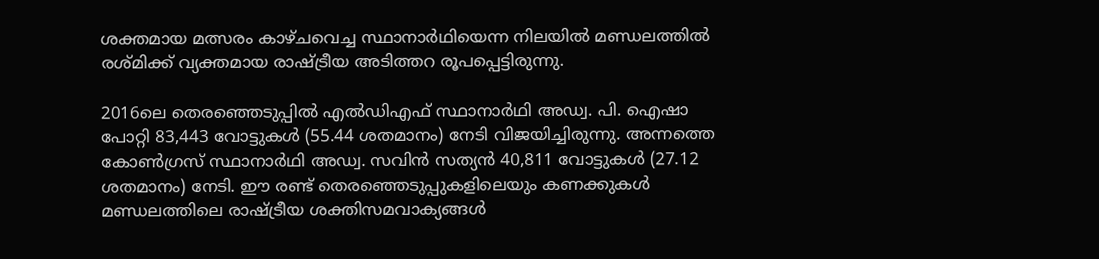ശക്തമായ മത്സരം കാഴ്ചവെച്ച സ്ഥാനാർഥിയെന്ന നിലയിൽ മണ്ഡലത്തിൽ രശ്മിക്ക് വ്യക്തമായ രാഷ്ട്രീയ അടിത്തറ രൂപപ്പെട്ടിരുന്നു.

2016ലെ തെരഞ്ഞെടുപ്പിൽ എൽഡിഎഫ് സ്ഥാനാർഥി അഡ്വ. പി. ഐഷാ പോറ്റി 83,443 വോട്ടുകൾ (55.44 ശതമാനം) നേടി വിജയിച്ചിരുന്നു. അന്നത്തെ കോൺഗ്രസ് സ്ഥാനാർഥി അഡ്വ. സവിൻ സത്യൻ 40,811 വോട്ടുകൾ (27.12 ശതമാനം) നേടി. ഈ രണ്ട് തെരഞ്ഞെടുപ്പുകളിലെയും കണക്കുകൾ മണ്ഡലത്തിലെ രാഷ്ട്രീയ ശക്തിസമവാക്യങ്ങൾ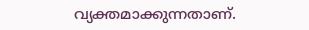വ്യക്തമാക്കുന്നതാണ്.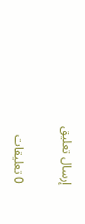إرسال تعليق

0 تعليقات